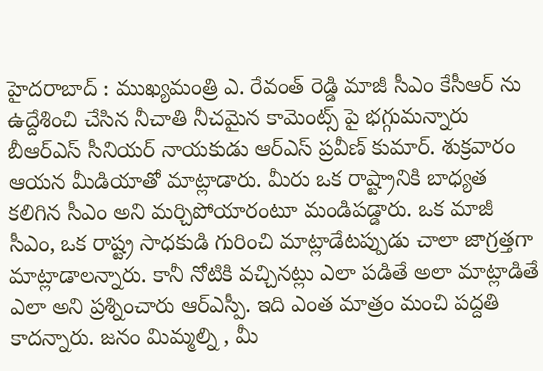హైదరాబాద్ : ముఖ్యమంత్రి ఎ. రేవంత్ రెడ్డి మాజీ సీఎం కేసీఆర్ ను ఉద్దేశించి చేసిన నీచాతి నీచమైన కామెంట్స్ పై భగ్గుమన్నారు బీఆర్ఎస్ సీనియర్ నాయకుడు ఆర్ఎస్ ప్రవీణ్ కుమార్. శుక్రవారం ఆయన మీడియాతో మాట్లాడారు. మీరు ఒక రాష్ట్రానికి బాధ్యత కలిగిన సీఎం అని మర్చిపోయారంటూ మండిపడ్డారు. ఒక మాజీ సీఎం, ఒక రాష్ట్ర సాధకుడి గురించి మాట్లాడేటప్పుడు చాలా జాగ్రత్తగా మాట్లాడాలన్నారు. కానీ నోటికి వచ్చినట్లు ఎలా పడితే అలా మాట్లాడితే ఎలా అని ప్రశ్నించారు ఆర్ఎస్పీ. ఇది ఎంత మాత్రం మంచి పద్దతి కాదన్నారు. జనం మిమ్మల్ని , మీ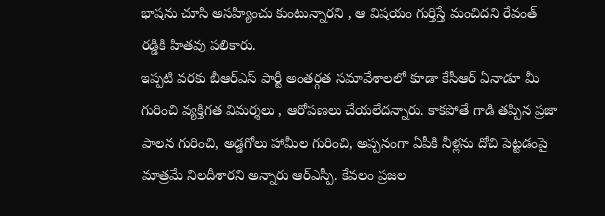భాషను చూసి అసహ్యించు కుంటున్నారని , ఆ విషయం గుర్తిస్తే మంచిదని రేవంత్ రడ్డికి హితవు పలికారు.
ఇప్పటి వరకు బీఆర్ఎస్ పార్టీ అంతర్గత సమావేశాలలో కూడా కేసీఆర్ ఏనాడూ మీ గురించి వ్యక్తిగత విమర్శలు , ఆరోపణలు చేయలేదన్నారు. కాకపోతే గాడి తప్పిన ప్రజా పాలన గురించి, అడ్డగోలు హామీల గురించి, అప్పనంగా ఏపీకి నీళ్లను దోచి పెట్టడంపై మాత్రమే నిలదీశారని అన్నారు ఆర్ఎస్పీ. కేవలం ప్రజల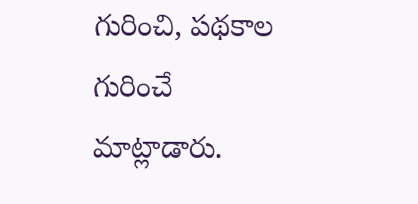గురించి, పథకాల గురించే మాట్లాడారు.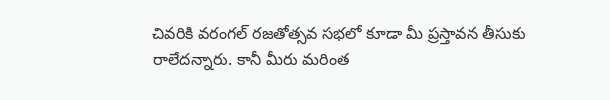చివరికి వరంగల్ రజతోత్సవ సభలో కూడా మీ ప్రస్తావన తీసుకు రాలేదన్నారు. కానీ మీరు మరింత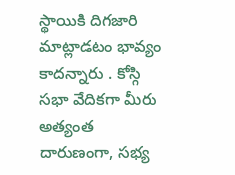స్థాయికి దిగజారి మాట్లాడటం భావ్యం కాదన్నారు . కోస్గి సభా వేదికగా మీరు అత్యంత దారుణంగా, సభ్య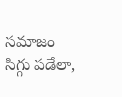సమాజం సిగ్గు పడేలా,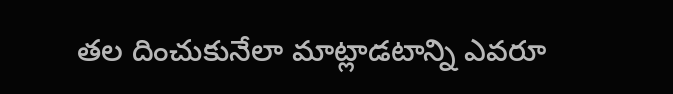తల దించుకునేలా మాట్లాడటాన్ని ఎవరూ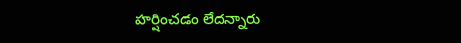హర్షించడం లేదన్నారు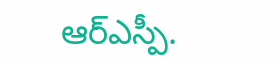ఆర్ఎస్పీ.